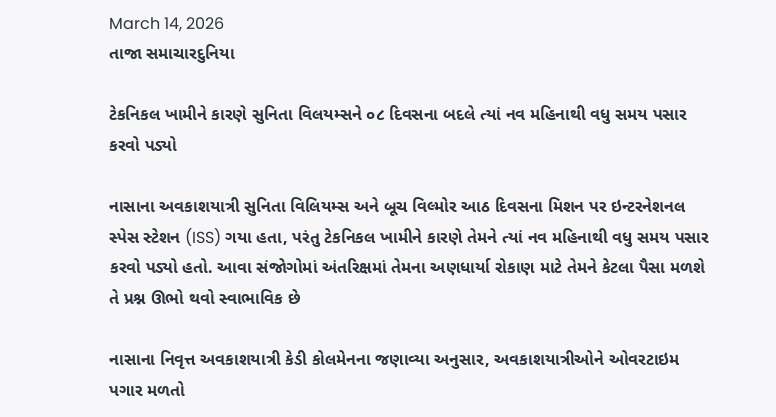March 14, 2026
તાજા સમાચારદુનિયા

ટેકનિકલ ખામીને કારણે સુનિતા વિલયમ્સને ૦૮ દિવસના બદલે ત્યાં નવ મહિનાથી વધુ સમય પસાર કરવો પડ્યો

નાસાના અવકાશયાત્રી સુનિતા વિલિયમ્સ અને બૂચ વિલ્મોર આઠ દિવસના મિશન પર ઇન્ટરનેશનલ સ્પેસ સ્ટેશન (ISS) ગયા હતા, પરંતુ ટેકનિકલ ખામીને કારણે તેમને ત્યાં નવ મહિનાથી વધુ સમય પસાર કરવો પડ્યો હતો. આવા સંજોગોમાં અંતરિક્ષમાં તેમના અણધાર્યા રોકાણ માટે તેમને કેટલા પૈસા મળશે તે પ્રશ્ન ઊભો થવો સ્વાભાવિક છે

નાસાના નિવૃત્ત અવકાશયાત્રી કેડી કોલમેનના જણાવ્યા અનુસાર, અવકાશયાત્રીઓને ઓવરટાઇમ પગાર મળતો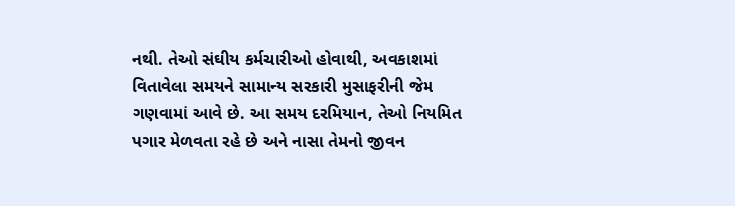નથી. તેઓ સંઘીય કર્મચારીઓ હોવાથી, અવકાશમાં વિતાવેલા સમયને સામાન્ય સરકારી મુસાફરીની જેમ ગણવામાં આવે છે. આ સમય દરમિયાન, તેઓ નિયમિત પગાર મેળવતા રહે છે અને નાસા તેમનો જીવન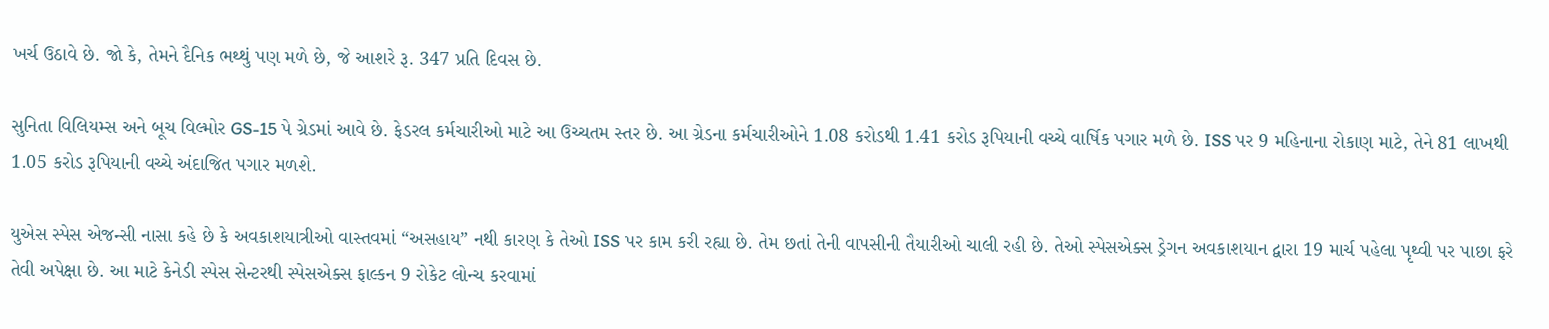ખર્ચ ઉઠાવે છે. જો કે, તેમને દૈનિક ભથ્થું પણ મળે છે, જે આશરે રૂ. 347 પ્રતિ દિવસ છે.

સુનિતા વિલિયમ્સ અને બૂચ વિલ્મોર GS-15 પે ગ્રેડમાં આવે છે. ફેડરલ કર્મચારીઓ માટે આ ઉચ્ચતમ સ્તર છે. આ ગ્રેડના કર્મચારીઓને 1.08 કરોડથી 1.41 કરોડ રૂપિયાની વચ્ચે વાર્ષિક પગાર મળે છે. ISS પર 9 મહિનાના રોકાણ માટે, તેને 81 લાખથી 1.05 કરોડ રૂપિયાની વચ્ચે અંદાજિત પગાર મળશે.

યુએસ સ્પેસ એજન્સી નાસા કહે છે કે અવકાશયાત્રીઓ વાસ્તવમાં “અસહાય” નથી કારણ કે તેઓ ISS પર કામ કરી રહ્યા છે. તેમ છતાં તેની વાપસીની તૈયારીઓ ચાલી રહી છે. તેઓ સ્પેસએક્સ ડ્રેગન અવકાશયાન દ્વારા 19 માર્ચ પહેલા પૃથ્વી પર પાછા ફરે તેવી અપેક્ષા છે. આ માટે કેનેડી સ્પેસ સેન્ટરથી સ્પેસએક્સ ફાલ્કન 9 રોકેટ લોન્ચ કરવામાં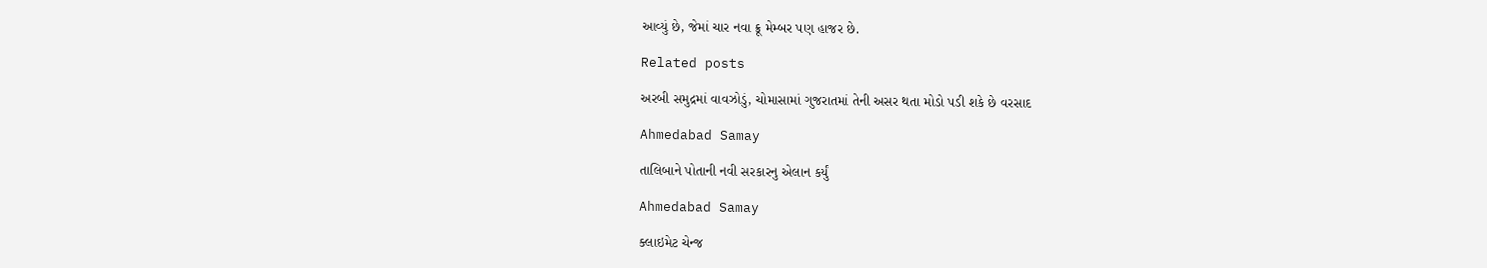આવ્યું છે, જેમાં ચાર નવા ક્રૂ મેમ્બર પણ હાજર છે.

Related posts

અરબી સમુદ્રમાં વાવઝોડું, ચોમાસામાં ગુજરાતમાં તેની અસર થતા મોડો પડી શકે છે વરસાદ

Ahmedabad Samay

તાલિબાને પોતાની નવી સરકારનુ એલાન કર્યું

Ahmedabad Samay

ક્લાઇમેટ ચેન્જ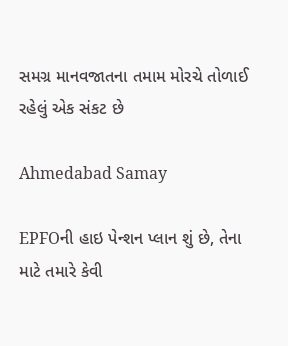સમગ્ર માનવજાતના તમામ મોરચે તોળાઈ રહેલું એક સંકટ છે

Ahmedabad Samay

EPFOની હાઇ પેન્શન પ્લાન શું છે, તેના માટે તમારે કેવી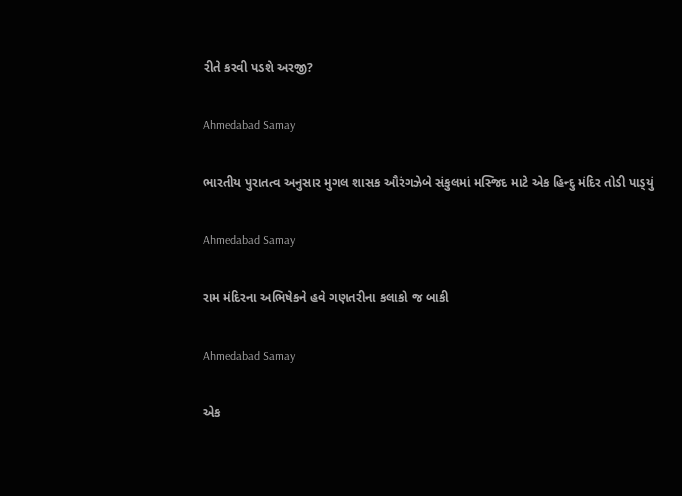રીતે કરવી પડશે અરજી?

Ahmedabad Samay

ભારતીય પુરાતત્‍વ અનુસાર મુગલ શાસક ઔરંગઝેબે સંકુલમાં મસ્‍જિદ માટે એક હિન્‍દુ મંદિર તોડી પાડ્‍યું

Ahmedabad Samay

રામ મંદિરના અભિષેકને હવે ગણતરીના કલાકો જ બાકી

Ahmedabad Samay

એક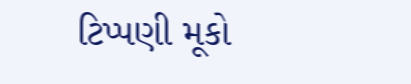ટિપ્પણી મૂકો